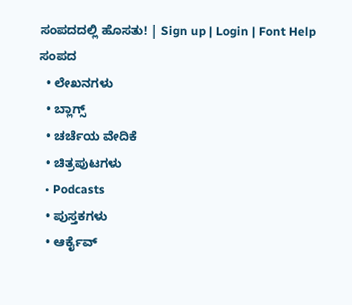ಸಂಪದದಲ್ಲಿ ಹೊಸತು! | Sign up | Login | Font Help
ಸಂಪದ
  • ಲೇಖನಗಳು
  • ಬ್ಲಾಗ್ಸ್
  • ಚರ್ಚೆಯ ವೇದಿಕೆ
  • ಚಿತ್ರಪುಟಗಳು
  • Podcasts
  • ಪುಸ್ತಕಗಳು
  • ಆರ್ಕೈವ್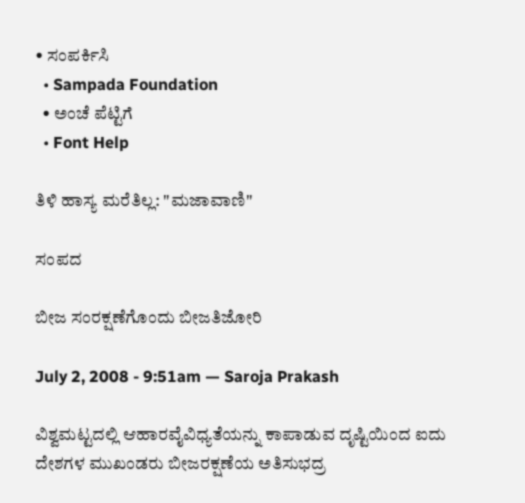• ಸಂಪರ್ಕಿಸಿ
  • Sampada Foundation
  • ಅಂಚೆ ಪೆಟ್ಟಿಗೆ
  • Font Help

ತಿಳಿ ಹಾಸ್ಯ ಮರೆತಿಲ್ಲ: "ಮಜಾವಾಣಿ"

ಸಂಪದ

ಬೀಜ ಸಂರಕ್ಷಣೆಗೊಂದು ಬೀಜತಿಜೋರಿ

July 2, 2008 - 9:51am — Saroja Prakash

ವಿಶ್ವಮಟ್ಟದಲ್ಲಿ ಆಹಾರವೈವಿಧ್ಯತೆಯನ್ನು ಕಾಪಾಡುವ ದೃಷ್ಟಿಯಿಂದ ಐದು ದೇಶಗಳ ಮುಖಂಡರು ಬೀಜರಕ್ಷಣೆಯ ಅತಿಸುಭದ್ರ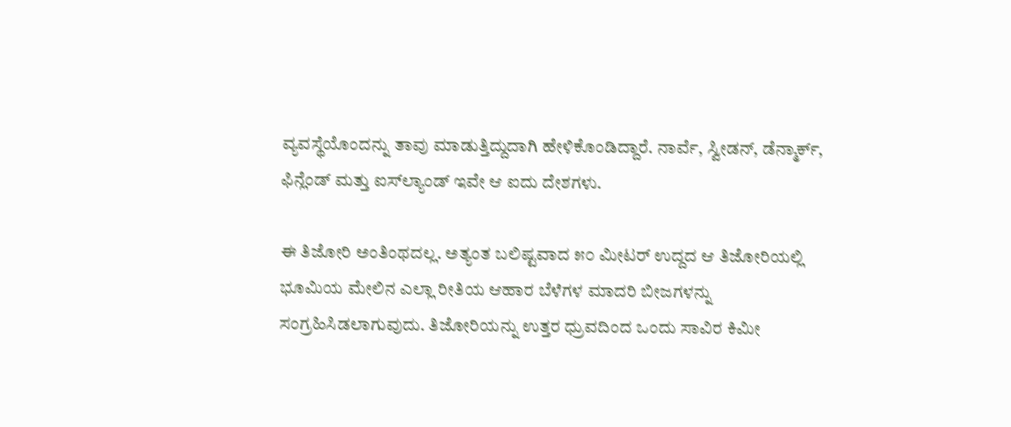ವ್ಯವಸ್ಥೆಯೊಂದನ್ನು ತಾವು ಮಾಡುತ್ತಿದ್ದುದಾಗಿ ಹೇಳಿಕೊಂಡಿದ್ದಾರೆ. ನಾರ್ವೆ, ಸ್ವೀಡನ್, ಡೆನ್ಮಾರ್ಕ್, ಫಿನ್ಲೆಂಡ್ ಮತ್ತು ಐಸ್‍ಲ್ಯಾಂಡ್ ಇವೇ ಆ ಐದು ದೇಶಗಳು.

ಈ ತಿಜೋರಿ ಅಂತಿಂಥದಲ್ಲ. ಅತ್ಯಂತ ಬಲಿಷ್ಟವಾದ ೫೦ ಮೀಟರ್ ಉದ್ದದ ಆ ತಿಜೋರಿಯಲ್ಲಿ ಭೂಮಿಯ ಮೇಲಿನ ಎಲ್ಲಾ ರೀತಿಯ ಆಹಾರ ಬೆಳೆಗಳ ಮಾದರಿ ಬೀಜಗಳನ್ನು ಸಂಗ್ರಹಿಸಿಡಲಾಗುವುದು. ತಿಜೋರಿಯನ್ನು ಉತ್ತರ ಧ್ರುವದಿಂದ ಒಂದು ಸಾವಿರ ಕಿಮೀ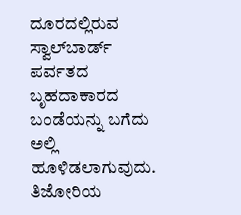ದೂರದಲ್ಲಿರುವ ಸ್ವಾಲ್‍ಬಾರ್ಡ್ ಪರ್ವತದ ಬೃಹದಾಕಾರದ ಬಂಡೆಯನ್ನು ಬಗೆದು ಅಲ್ಲಿ ಹೂಳಿಡಲಾಗುವುದು. ತಿಜೋರಿಯ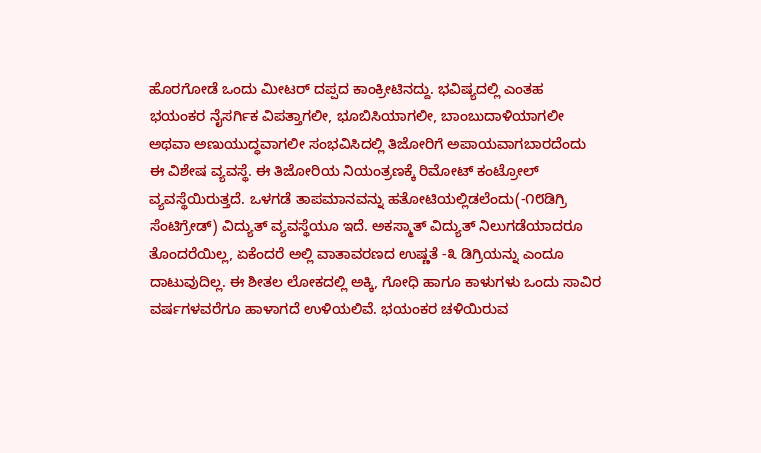ಹೊರಗೋಡೆ ಒಂದು ಮೀಟರ್ ದಪ್ಪದ ಕಾಂಕ್ರೀಟಿನದ್ದು. ಭವಿಷ್ಯದಲ್ಲಿ ಎಂತಹ ಭಯಂಕರ ನೈಸರ್ಗಿಕ ವಿಪತ್ತಾಗಲೀ, ಭೂಬಿಸಿಯಾಗಲೀ, ಬಾಂಬುದಾಳಿಯಾಗಲೀ ಅಥವಾ ಅಣುಯುದ್ಧವಾಗಲೀ ಸಂಭವಿಸಿದಲ್ಲಿ ತಿಜೋರಿಗೆ ಅಪಾಯವಾಗಬಾರದೆಂದು ಈ ವಿಶೇಷ ವ್ಯವಸ್ಥೆ. ಈ ತಿಜೋರಿಯ ನಿಯಂತ್ರಣಕ್ಕೆ ರಿಮೋಟ್ ಕಂಟ್ರೋಲ್ ವ್ಯವಸ್ಥೆಯಿರುತ್ತದೆ. ಒಳಗಡೆ ತಾಪಮಾನವನ್ನು ಹತೋಟಿಯಲ್ಲಿಡಲೆಂದು(-೧೮ಡಿಗ್ರಿ ಸೆಂಟಿಗ್ರೇಡ್) ವಿದ್ಯುತ್ ವ್ಯವಸ್ಥೆಯೂ ಇದೆ. ಅಕಸ್ಮಾತ್ ವಿದ್ಯುತ್ ನಿಲುಗಡೆಯಾದರೂ ತೊಂದರೆಯಿಲ್ಲ, ಏಕೆಂದರೆ ಅಲ್ಲಿ ವಾತಾವರಣದ ಉಷ್ಣತೆ -೩ ಡಿಗ್ರಿಯನ್ನು ಎಂದೂ ದಾಟುವುದಿಲ್ಲ. ಈ ಶೀತಲ ಲೋಕದಲ್ಲಿ ಅಕ್ಕಿ, ಗೋಧಿ ಹಾಗೂ ಕಾಳುಗಳು ಒಂದು ಸಾವಿರ ವರ್ಷಗಳವರೆಗೂ ಹಾಳಾಗದೆ ಉಳಿಯಲಿವೆ. ಭಯಂಕರ ಚಳಿಯಿರುವ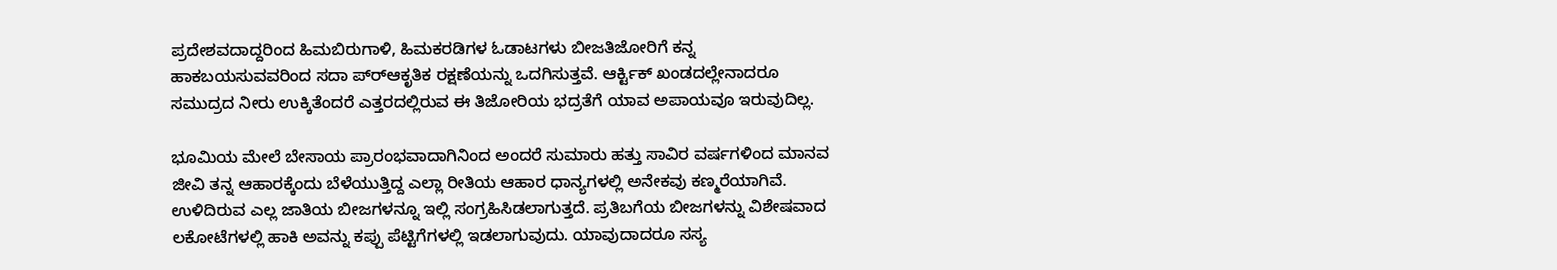ಪ್ರದೇಶವದಾದ್ದರಿಂದ ಹಿಮಬಿರುಗಾಳಿ, ಹಿಮಕರಡಿಗಳ ಓಡಾಟಗಳು ಬೀಜತಿಜೋರಿಗೆ ಕನ್ನ ಹಾಕಬಯಸುವವರಿಂದ ಸದಾ ಪ್ರ್‍ಆಕೃತಿಕ ರಕ್ಷಣೆಯನ್ನು ಒದಗಿಸುತ್ತವೆ. ಆರ್ಕ್ಟಿಕ್ ಖಂಡದಲ್ಲೇನಾದರೂ ಸಮುದ್ರದ ನೀರು ಉಕ್ಕಿತೆಂದರೆ ಎತ್ತರದಲ್ಲಿರುವ ಈ ತಿಜೋರಿಯ ಭದ್ರತೆಗೆ ಯಾವ ಅಪಾಯವೂ ಇರುವುದಿಲ್ಲ.

ಭೂಮಿಯ ಮೇಲೆ ಬೇಸಾಯ ಪ್ರಾರಂಭವಾದಾಗಿನಿಂದ ಅಂದರೆ ಸುಮಾರು ಹತ್ತು ಸಾವಿರ ವರ್ಷಗಳಿಂದ ಮಾನವ ಜೀವಿ ತನ್ನ ಆಹಾರಕ್ಕೆಂದು ಬೆಳೆಯುತ್ತಿದ್ದ ಎಲ್ಲಾ ರೀತಿಯ ಆಹಾರ ಧಾನ್ಯಗಳಲ್ಲಿ ಅನೇಕವು ಕಣ್ಮರೆಯಾಗಿವೆ. ಉಳಿದಿರುವ ಎಲ್ಲ ಜಾತಿಯ ಬೀಜಗಳನ್ನೂ ಇಲ್ಲಿ ಸಂಗ್ರಹಿಸಿಡಲಾಗುತ್ತದೆ. ಪ್ರತಿಬಗೆಯ ಬೀಜಗಳನ್ನು ವಿಶೇಷವಾದ ಲಕೋಟೆಗಳಲ್ಲಿ ಹಾಕಿ ಅವನ್ನು ಕಪ್ಪು ಪೆಟ್ಟಿಗೆಗಳಲ್ಲಿ ಇಡಲಾಗುವುದು. ಯಾವುದಾದರೂ ಸಸ್ಯ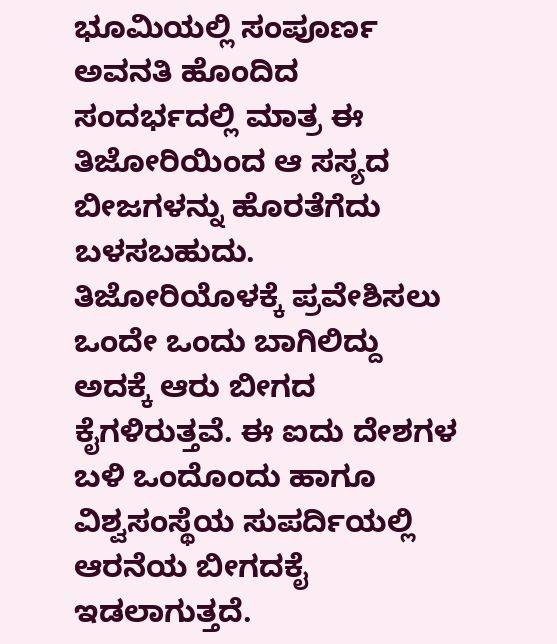ಭೂಮಿಯಲ್ಲಿ ಸಂಪೂರ್ಣ ಅವನತಿ ಹೊಂದಿದ ಸಂದರ್ಭದಲ್ಲಿ ಮಾತ್ರ ಈ ತಿಜೋರಿಯಿಂದ ಆ ಸಸ್ಯದ ಬೀಜಗಳನ್ನು ಹೊರತೆಗೆದು ಬಳಸಬಹುದು. ತಿಜೋರಿಯೊಳಕ್ಕೆ ಪ್ರವೇಶಿಸಲು ಒಂದೇ ಒಂದು ಬಾಗಿಲಿದ್ದು ಅದಕ್ಕೆ ಆರು ಬೀಗದ ಕೈಗಳಿರುತ್ತವೆ. ಈ ಐದು ದೇಶಗಳ ಬಳಿ ಒಂದೊಂದು ಹಾಗೂ ವಿಶ್ವಸಂಸ್ಥೆಯ ಸುಪರ್ದಿಯಲ್ಲಿ ಆರನೆಯ ಬೀಗದಕೈ ಇಡಲಾಗುತ್ತದೆ.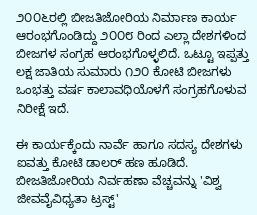೨೦೦೬ರಲ್ಲಿ ಬೀಜತಿಜೋರಿಯ ನಿರ್ಮಾಣ ಕಾರ್ಯ ಆರಂಭಗೊಂಡಿದ್ದು ೨೦೦೮ ರಿಂದ ಎಲ್ಲಾ ದೇಶಗಳಿಂದ ಬೀಜಗಳ ಸಂಗ್ರಹ ಆರಂಭಗೊಳ್ಳಲಿದೆ. ಒಟ್ಟೂ ಇಪ್ಪತ್ತು ಲಕ್ಷ ಜಾತಿಯ ಸುಮಾರು ೧೨೦ ಕೋಟಿ ಬೀಜಗಳು ಒಂಭತ್ತು ವರ್ಷ ಕಾಲಾವಧಿಯೊಳಗೆ ಸಂಗ್ರಹಗೊಳುವ ನಿರೀಕ್ಷೆ ಇದೆ.

ಈ ಕಾರ್ಯಕ್ಕೆಂದು ನಾರ್ವೆ ಹಾಗೂ ಸದಸ್ಯ ದೇಶಗಳು ಐವತ್ತು ಕೋಟಿ ಡಾಲರ್ ಹಣ ಹೂಡಿದೆ. ಬೀಜತಿಜೋರಿಯ ನಿರ್ವಹಣಾ ವೆಚ್ಚವನ್ನು 'ವಿಶ್ವ ಜೀವವೈವಿಧ್ಯತಾ ಟ್ರಸ್ಟ್'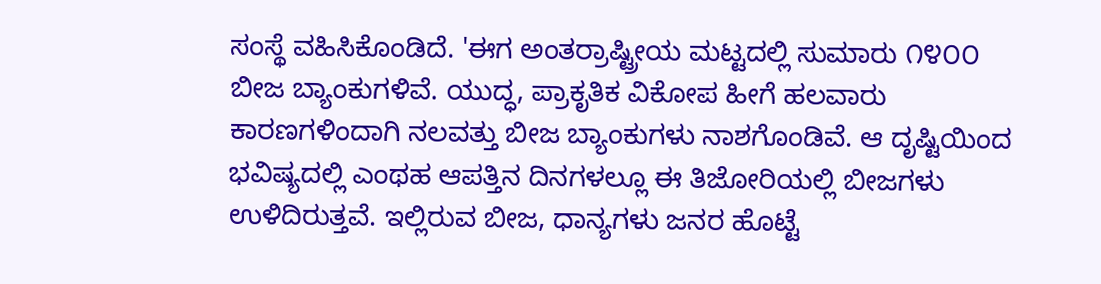ಸಂಸ್ಥೆ ವಹಿಸಿಕೊಂಡಿದೆ. 'ಈಗ ಅಂತರ್ರಾಷ್ಟ್ರೀಯ ಮಟ್ಟದಲ್ಲಿ ಸುಮಾರು ೧೪೦೦ ಬೀಜ ಬ್ಯಾಂಕುಗಳಿವೆ. ಯುದ್ಧ, ಪ್ರಾಕೃತಿಕ ವಿಕೋಪ ಹೀಗೆ ಹಲವಾರು ಕಾರಣಗಳಿಂದಾಗಿ ನಲವತ್ತು ಬೀಜ ಬ್ಯಾಂಕುಗಳು ನಾಶಗೊಂಡಿವೆ. ಆ ದೃಷ್ಟಿಯಿಂದ ಭವಿಷ್ಯದಲ್ಲಿ ಎಂಥಹ ಆಪತ್ತಿನ ದಿನಗಳಲ್ಲೂ ಈ ತಿಜೋರಿಯಲ್ಲಿ ಬೀಜಗಳು ಉಳಿದಿರುತ್ತವೆ. ಇಲ್ಲಿರುವ ಬೀಜ, ಧಾನ್ಯಗಳು ಜನರ ಹೊಟ್ಟೆ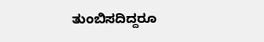ತುಂಬಿಸದಿದ್ದರೂ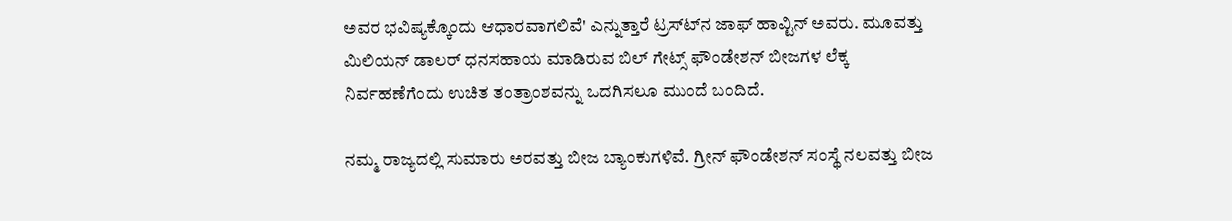ಅವರ ಭವಿಷ್ಯಕ್ಕೊಂದು ಆಧಾರವಾಗಲಿವೆ' ಎನ್ನುತ್ತಾರೆ ಟ್ರಸ್ಟ್‍ನ ಜಾಫ್ ಹಾವ್ಟಿನ್ ಅವರು. ಮೂವತ್ತು ಮಿಲಿಯನ್ ಡಾಲರ್ ಧನಸಹಾಯ ಮಾಡಿರುವ ಬಿಲ್ ಗೇಟ್ಸ್ ಫೌಂಡೇಶನ್ ಬೀಜಗಳ ಲೆಕ್ಕ ನಿರ್ವಹಣೆಗೆಂದು ಉಚಿತ ತಂತ್ರಾಂಶವನ್ನು ಒದಗಿಸಲೂ ಮುಂದೆ ಬಂದಿದೆ.

ನಮ್ಮ ರಾಜ್ಯದಲ್ಲಿ ಸುಮಾರು ಅರವತ್ತು ಬೀಜ ಬ್ಯಾಂಕುಗಳಿವೆ. ಗ್ರೀನ್ ಫೌಂಡೇಶನ್ ಸಂಸ್ಥೆ ನಲವತ್ತು ಬೀಜ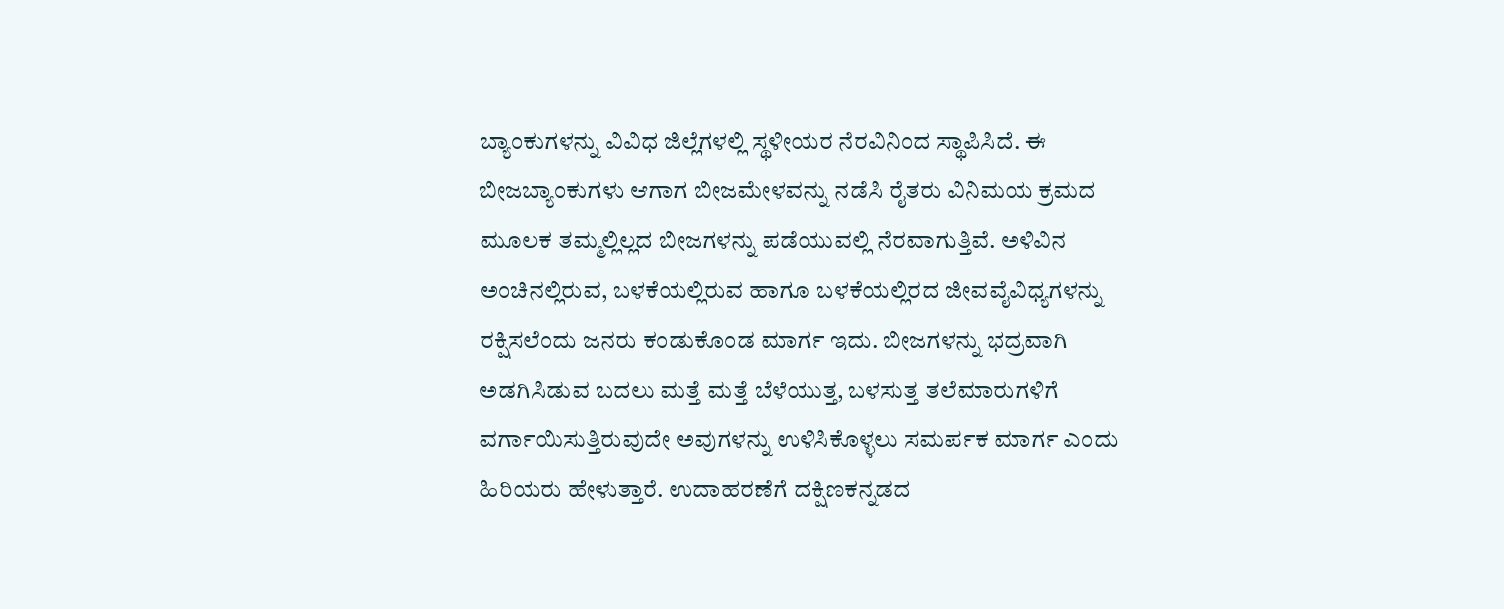ಬ್ಯಾಂಕುಗಳನ್ನು ವಿವಿಧ ಜಿಲ್ಲೆಗಳಲ್ಲಿ ಸ್ಥಳೀಯರ ನೆರವಿನಿಂದ ಸ್ಥಾಪಿಸಿದೆ. ಈ ಬೀಜಬ್ಯಾಂಕುಗಳು ಆಗಾಗ ಬೀಜಮೇಳವನ್ನು ನಡೆಸಿ ರೈತರು ವಿನಿಮಯ ಕ್ರಮದ ಮೂಲಕ ತಮ್ಮಲ್ಲಿಲ್ಲದ ಬೀಜಗಳನ್ನು ಪಡೆಯುವಲ್ಲಿ ನೆರವಾಗುತ್ತಿವೆ. ಅಳಿವಿನ ಅಂಚಿನಲ್ಲಿರುವ, ಬಳಕೆಯಲ್ಲಿರುವ ಹಾಗೂ ಬಳಕೆಯಲ್ಲಿರದ ಜೀವವೈವಿಧ್ಯಗಳನ್ನು ರಕ್ಷಿಸಲೆಂದು ಜನರು ಕಂಡುಕೊಂಡ ಮಾರ್ಗ ಇದು. ಬೀಜಗಳನ್ನು ಭದ್ರವಾಗಿ ಅಡಗಿಸಿಡುವ ಬದಲು ಮತ್ತೆ ಮತ್ತೆ ಬೆಳೆಯುತ್ತ, ಬಳಸುತ್ತ ತಲೆಮಾರುಗಳಿಗೆ ವರ್ಗಾಯಿಸುತ್ತಿರುವುದೇ ಅವುಗಳನ್ನು ಉಳಿಸಿಕೊಳ್ಳಲು ಸಮರ್ಪಕ ಮಾರ್ಗ ಎಂದು ಹಿರಿಯರು ಹೇಳುತ್ತಾರೆ. ಉದಾಹರಣೆಗೆ ದಕ್ಷಿಣಕನ್ನಡದ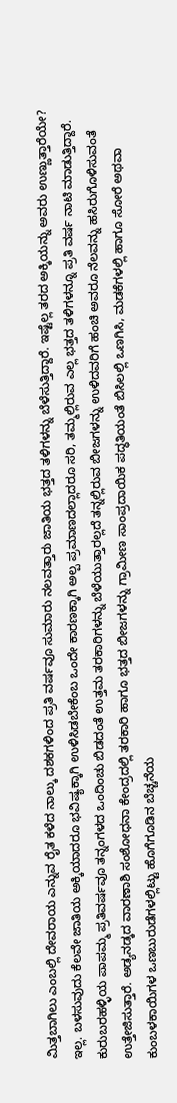ಮಿತ್ತಬಾಗಿಲು ಎಂಬಲ್ಲಿ ದೇವರಾಯ ಎನ್ನುವ ರೈತ ಕಳೆದ ನಾಲ್ಕು ದಶಕಗಳಿಂದ ಪ್ರತಿ ವರ್ಷವೂ ಸುಮಾರು ನಲವತ್ತಾರು ಜಾತಿಯ ಭತ್ತದ ತಳಿಗಳನ್ನು ಬೆಳೆಸುತ್ತಿದ್ದಾರೆ. ಇಷ್ಟೆಲ್ಲ ತರದ ಅಕ್ಕಿಯನ್ನು ಅವರು ಉಣ್ಣುತ್ತಾರೆಯೇ? ಇಲ್ಲ. ಬಳಸುವುದು ಕೆಲವೇ ಜಾತಿಯ ಅಕ್ಕಿಯಾದರೂ ಭವಿಷ್ಯಕ್ಕಾಗಿ ಉಳಿಸಿಡಬೇಕೆಂಬ ಒಂದೇ ಕಾರಣಕ್ಕಾಗಿ ಅಲ್ಪ ಪ್ರಮಾಣದಲ್ಲಾದರೂ ಸರಿ, ತಮ್ಮಲ್ಲಿರುವ ಎಲ್ಲ ಭತ್ತದ ತಳಿಗಳನ್ನೂ ಪ್ರತಿ ವರ್ಷ ನಾಟಿ ಮಾಡುತ್ತಿದ್ದಾರೆ. ಕುರುಬರಹಳ್ಳಿಯ ಪಾಪಮ್ಮ ಪ್ರತಿವರ್ಷವೂ ತನ್ನಂಗಳದ ಒಂದಿಂಚು ಬಿಡದಂತೆ ಉತ್ತಮ ತರಕಾರಿಗಳನ್ನು ಬೆಳೆಯುತ್ತಾರಲ್ಲದೆ ತನ್ನಲ್ಲಿರುವ ಬೀಜಗಳನ್ನು ಉಳಿದವರಿಗೆ ಹಂಚಿ ಅವರೂ ನೆಲವನ್ನು ಹಸಿರುಗೊಳಿಸುವಂತೆ ಉತ್ತೇಜಿಸುತ್ತಾರೆ. ಅಡ್ಯನಡ್ಕದ ವಾರಣಾಶಿ ಸಂಶೋಧನಾ ಕೇಂದ್ರದಲ್ಲಿ ತರಕಾರಿ ಹಾಗೂ ಭತ್ತದ ಬೀಜಗಳನ್ನು ಗ್ರಾಮೀಣ ಸಾಂಪ್ರದಾಯಿಕ ಪದ್ಧತಿಯಂತೆ ಬಿಸಿಲಲ್ಲಿ ಒಣಗಿಸಿ, ಮಡಕೆಗಳಲ್ಲಿ ಹಾಗೂ ಸೋರೆ ಅಥವಾ ಕುಂಬಳಕಾಯಿಗಳ ಒಣಬುರುಡೆಗಳಲ್ಲಿಟ್ಟು ಹೊಗೆಗೂಡಿನ ಬೆಚ್ಚನೆಯ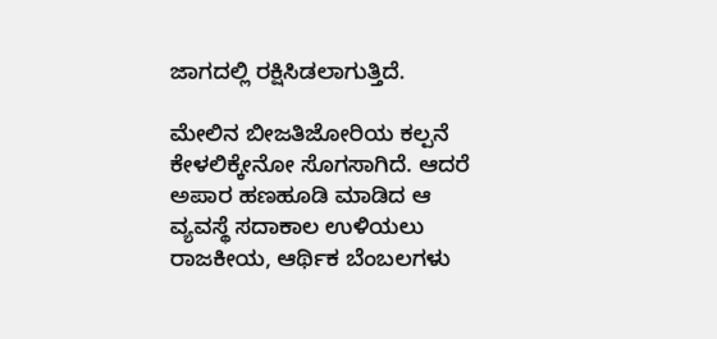ಜಾಗದಲ್ಲಿ ರಕ್ಷಿಸಿಡಲಾಗುತ್ತಿದೆ.

ಮೇಲಿನ ಬೀಜತಿಜೋರಿಯ ಕಲ್ಪನೆ ಕೇಳಲಿಕ್ಕೇನೋ ಸೊಗಸಾಗಿದೆ. ಆದರೆ ಅಪಾರ ಹಣಹೂಡಿ ಮಾಡಿದ ಆ ವ್ಯವಸ್ಥೆ ಸದಾಕಾಲ ಉಳಿಯಲು ರಾಜಕೀಯ, ಆರ್ಥಿಕ ಬೆಂಬಲಗಳು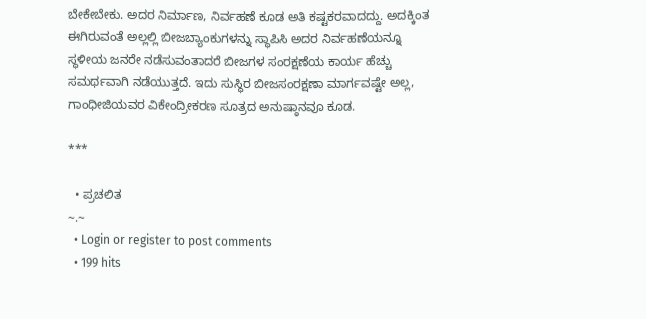ಬೇಕೇಬೇಕು. ಅದರ ನಿರ್ಮಾಣ, ನಿರ್ವಹಣೆ ಕೂಡ ಅತಿ ಕಷ್ಟಕರವಾದದ್ದು. ಅದಕ್ಕಿಂತ ಈಗಿರುವಂತೆ ಅಲ್ಲಲ್ಲಿ ಬೀಜಬ್ಯಾಂಕುಗಳನ್ನು ಸ್ಥಾಪಿಸಿ ಅದರ ನಿರ್ವಹಣೆಯನ್ನೂ ಸ್ಥಳೀಯ ಜನರೇ ನಡೆಸುವಂತಾದರೆ ಬೀಜಗಳ ಸಂರಕ್ಷಣೆಯ ಕಾರ್ಯ ಹೆಚ್ಚು ಸಮರ್ಥವಾಗಿ ನಡೆಯುತ್ತದೆ. ಇದು ಸುಸ್ಥಿರ ಬೀಜಸಂರಕ್ಷಣಾ ಮಾರ್ಗವಷ್ಟೇ ಅಲ್ಲ, ಗಾಂಧೀಜಿಯವರ ವಿಕೇಂದ್ರೀಕರಣ ಸೂತ್ರದ ಅನುಷ್ಠಾನವೂ ಕೂಡ.

***

  • ಪ್ರಚಲಿತ
~.~
  • Login or register to post comments
  • 199 hits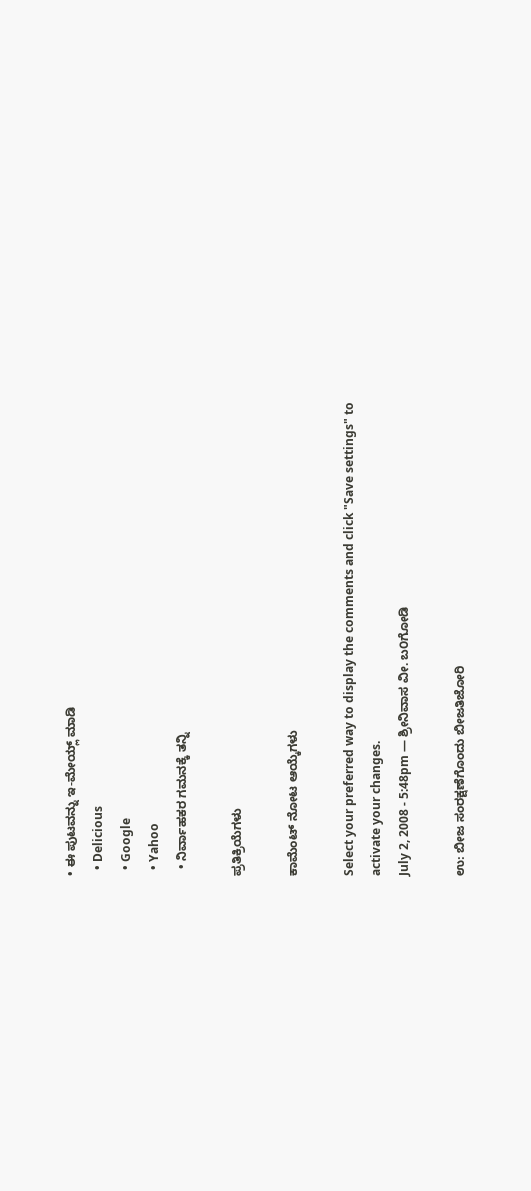• ಈ ಪುಟವನ್ನು ಇ-ಮೇಯ್ಲ್ ಮಾಡಿ
  • Delicious
  • Google
  • Yahoo
  • ನಿರ್ವಾಹಕರ ಗಮನಕ್ಕೆ ತನ್ನಿ

ಪ್ರತಿಕ್ರಿಯೆಗಳು

ಕಾಮೆಂಟ್ ನೋಟ ಆಯ್ಕೆಗಳು

Select your preferred way to display the comments and click "Save settings" to activate your changes.
July 2, 2008 - 5:48pm — ಶ್ರೀನಿವಾಸ ವೀ. ಬ೦ಗೋಡಿ

ಉ: ಬೀಜ ಸಂರಕ್ಷಣೆಗೊಂದು ಬೀಜತಿಜೋರಿ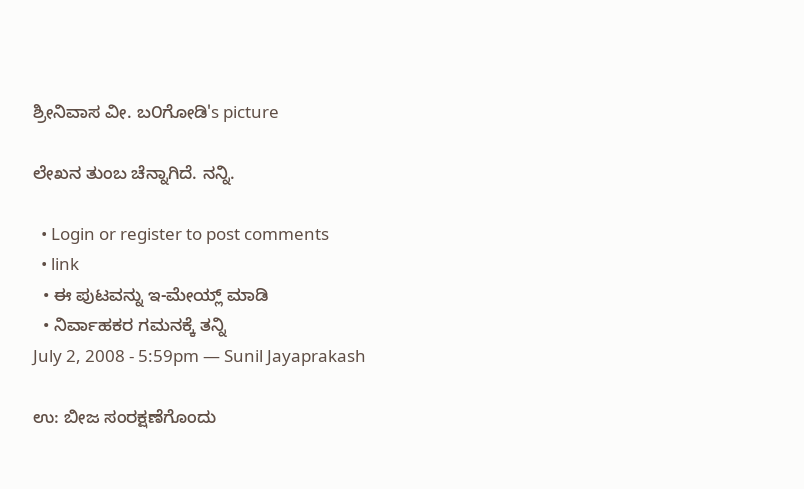ಶ್ರೀನಿವಾಸ ವೀ. ಬ೦ಗೋಡಿ's picture

ಲೇಖನ ತುಂಬ ಚೆನ್ನಾಗಿದೆ. ನನ್ನಿ.

  • Login or register to post comments
  • link
  • ಈ ಪುಟವನ್ನು ಇ-ಮೇಯ್ಲ್ ಮಾಡಿ
  • ನಿರ್ವಾಹಕರ ಗಮನಕ್ಕೆ ತನ್ನಿ
July 2, 2008 - 5:59pm — Sunil Jayaprakash

ಉ: ಬೀಜ ಸಂರಕ್ಷಣೆಗೊಂದು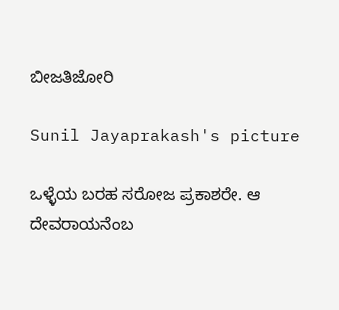ಬೀಜತಿಜೋರಿ

Sunil Jayaprakash's picture

ಒಳ್ಳೆಯ ಬರಹ ಸರೋಜ ಪ್ರಕಾಶರೇ. ಆ ದೇವರಾಯನೆಂಬ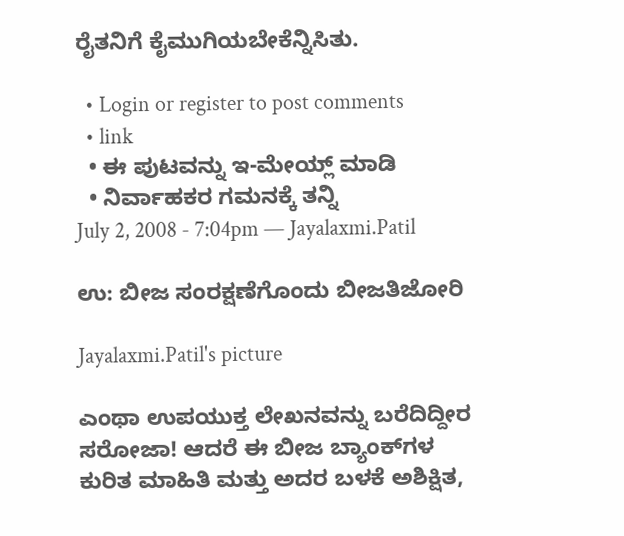ರೈತನಿಗೆ ಕೈಮುಗಿಯಬೇಕೆನ್ನಿಸಿತು.

  • Login or register to post comments
  • link
  • ಈ ಪುಟವನ್ನು ಇ-ಮೇಯ್ಲ್ ಮಾಡಿ
  • ನಿರ್ವಾಹಕರ ಗಮನಕ್ಕೆ ತನ್ನಿ
July 2, 2008 - 7:04pm — Jayalaxmi.Patil

ಉ: ಬೀಜ ಸಂರಕ್ಷಣೆಗೊಂದು ಬೀಜತಿಜೋರಿ

Jayalaxmi.Patil's picture

ಎಂಥಾ ಉಪಯುಕ್ತ ಲೇಖನವನ್ನು ಬರೆದಿದ್ದೀರ ಸರೋಜಾ! ಆದರೆ ಈ ಬೀಜ ಬ್ಯಾಂಕ್‍ಗಳ ಕುರಿತ ಮಾಹಿತಿ ಮತ್ತು ಅದರ ಬಳಕೆ ಅಶಿಕ್ಷಿತ,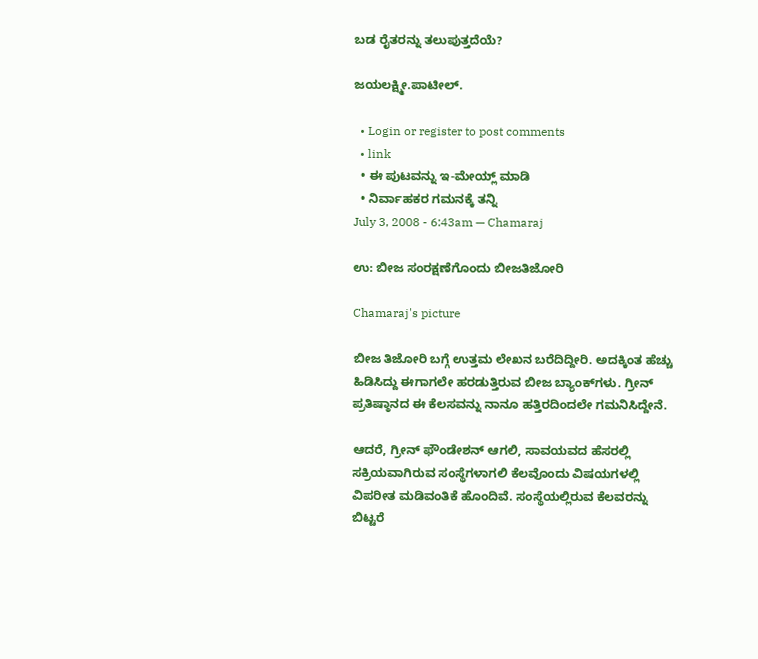ಬಡ ರೈತರನ್ನು ತಲುಪುತ್ತದೆಯೆ?

ಜಯಲಕ್ಷ್ಮೀ.ಪಾಟೀಲ್.

  • Login or register to post comments
  • link
  • ಈ ಪುಟವನ್ನು ಇ-ಮೇಯ್ಲ್ ಮಾಡಿ
  • ನಿರ್ವಾಹಕರ ಗಮನಕ್ಕೆ ತನ್ನಿ
July 3, 2008 - 6:43am — Chamaraj

ಉ: ಬೀಜ ಸಂರಕ್ಷಣೆಗೊಂದು ಬೀಜತಿಜೋರಿ

Chamaraj's picture

ಬೀಜ ತಿಜೋರಿ ಬಗ್ಗೆ ಉತ್ತಮ ಲೇಖನ ಬರೆದಿದ್ದೀರಿ. ಅದಕ್ಕಿಂತ ಹೆಚ್ಚು ಹಿಡಿಸಿದ್ದು ಈಗಾಗಲೇ ಹರಡುತ್ತಿರುವ ಬೀಜ ಬ್ಯಾಂಕ್‌ಗಳು. ಗ್ರೀನ್‌ ಪ್ರತಿಷ್ಠಾನದ ಈ ಕೆಲಸವನ್ನು ನಾನೂ ಹತ್ತಿರದಿಂದಲೇ ಗಮನಿಸಿದ್ದೇನೆ.

ಆದರೆ, ಗ್ರೀನ್‌ ಫೌಂಡೇಶನ್‌ ಆಗಲಿ, ಸಾವಯವದ ಹೆಸರಲ್ಲಿ ಸಕ್ರಿಯವಾಗಿರುವ ಸಂಸ್ಥೆಗಳಾಗಲಿ ಕೆಲವೊಂದು ವಿಷಯಗಳಲ್ಲಿ ವಿಪರೀತ ಮಡಿವಂತಿಕೆ ಹೊಂದಿವೆ. ಸಂಸ್ಥೆಯಲ್ಲಿರುವ ಕೆಲವರನ್ನು ಬಿಟ್ಟರೆ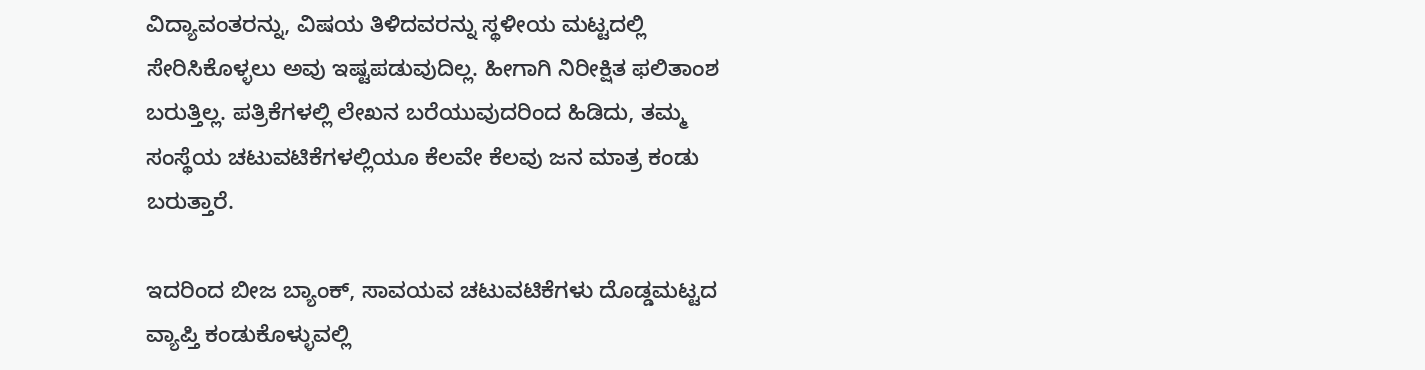ವಿದ್ಯಾವಂತರನ್ನು, ವಿಷಯ ತಿಳಿದವರನ್ನು ಸ್ಥಳೀಯ ಮಟ್ಟದಲ್ಲಿ ಸೇರಿಸಿಕೊಳ್ಳಲು ಅವು ಇಷ್ಟಪಡುವುದಿಲ್ಲ. ಹೀಗಾಗಿ ನಿರೀಕ್ಷಿತ ಫಲಿತಾಂಶ ಬರುತ್ತಿಲ್ಲ. ಪತ್ರಿಕೆಗಳಲ್ಲಿ ಲೇಖನ ಬರೆಯುವುದರಿಂದ ಹಿಡಿದು, ತಮ್ಮ ಸಂಸ್ಥೆಯ ಚಟುವಟಿಕೆಗಳಲ್ಲಿಯೂ ಕೆಲವೇ ಕೆಲವು ಜನ ಮಾತ್ರ ಕಂಡು ಬರುತ್ತಾರೆ.

ಇದರಿಂದ ಬೀಜ ಬ್ಯಾಂಕ್‌, ಸಾವಯವ ಚಟುವಟಿಕೆಗಳು ದೊಡ್ಡಮಟ್ಟದ ವ್ಯಾಪ್ತಿ ಕಂಡುಕೊಳ್ಳುವಲ್ಲಿ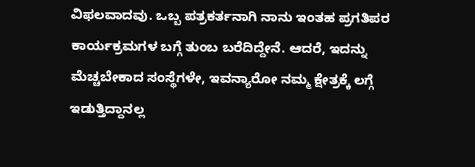ವಿಫಲವಾದವು. ಒಬ್ಬ ಪತ್ರಕರ್ತನಾಗಿ ನಾನು ಇಂತಹ ಪ್ರಗತಿಪರ ಕಾರ್ಯಕ್ರಮಗಳ ಬಗ್ಗೆ ತುಂಬ ಬರೆದಿದ್ದೇನೆ. ಆದರೆ, ಇದನ್ನು ಮೆಚ್ಚಬೇಕಾದ ಸಂಸ್ಥೆಗಳೇ, ಇವನ್ಯಾರೋ ನಮ್ಮ ಕ್ಷೇತ್ರಕ್ಕೆ ಲಗ್ಗೆ ಇಡುತ್ತಿದ್ದಾನಲ್ಲ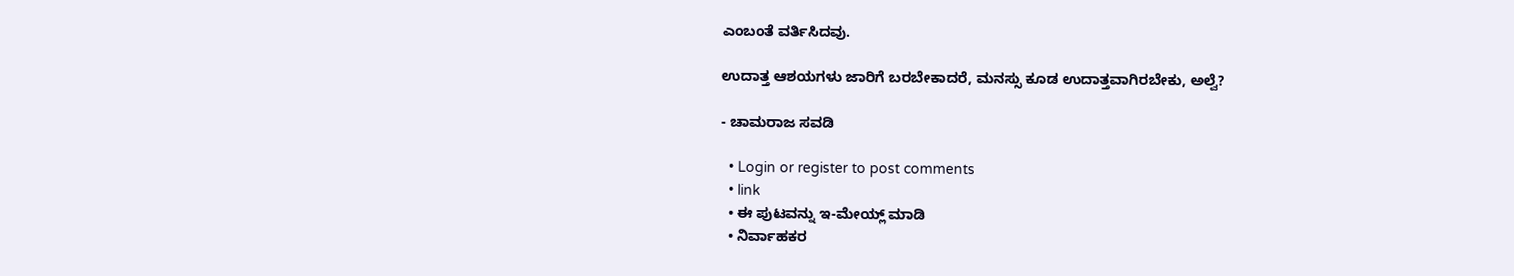ಎಂಬಂತೆ ವರ್ತಿಸಿದವು.

ಉದಾತ್ತ ಆಶಯಗಳು ಜಾರಿಗೆ ಬರಬೇಕಾದರೆ, ಮನಸ್ಸು ಕೂಡ ಉದಾತ್ತವಾಗಿರಬೇಕು, ಅಲ್ವೆ?

- ಚಾಮರಾಜ ಸವಡಿ

  • Login or register to post comments
  • link
  • ಈ ಪುಟವನ್ನು ಇ-ಮೇಯ್ಲ್ ಮಾಡಿ
  • ನಿರ್ವಾಹಕರ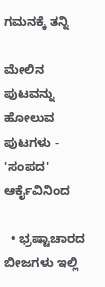ಗಮನಕ್ಕೆ ತನ್ನಿ

ಮೇಲಿನ ಪುಟವನ್ನು ಹೋಲುವ ಪುಟಗಳು - 'ಸಂಪದ' ಆರ್ಕೈವಿನಿಂದ

  • ಭ್ರಷ್ಟಾಚಾರದ ಬೀಜಗಳು ಇಲ್ಲಿ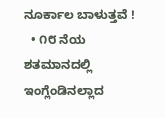ನೂರ್ಕಾಲ ಬಾಳುತ್ತವೆ !
  • ೧೮ ನೆಯ ಶತಮಾನದಲ್ಲಿ ಇಂಗ್ಲೆಂಡಿನಲ್ಲಾದ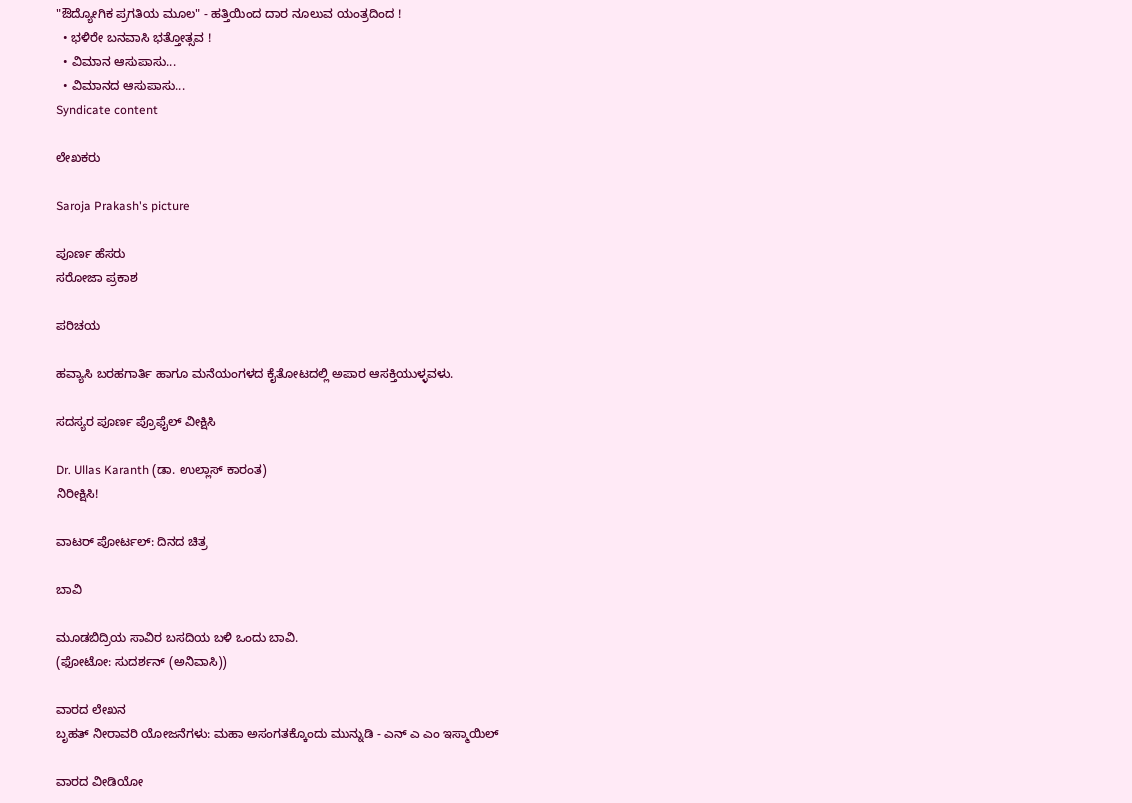"ಔದ್ಯೋಗಿಕ ಪ್ರಗತಿಯ ಮೂಲ" - ಹತ್ತಿಯಿಂದ ದಾರ ನೂಲುವ ಯಂತ್ರದಿಂದ !
  • ಭಳಿರೇ ಬನವಾಸಿ ಭತ್ತೋತ್ಸವ !
  • ವಿಮಾನ ಆಸುಪಾಸು...
  • ವಿಮಾನದ ಆಸುಪಾಸು...
Syndicate content

ಲೇಖಕರು

Saroja Prakash's picture

ಪೂರ್ಣ ಹೆಸರು
ಸರೋಜಾ ಪ್ರಕಾಶ

ಪರಿಚಯ

ಹವ್ಯಾಸಿ ಬರಹಗಾರ್ತಿ ಹಾಗೂ ಮನೆಯಂಗಳದ ಕೈತೋಟದಲ್ಲಿ ಅಪಾರ ಆಸಕ್ತಿಯುಳ್ಳವಳು.

ಸದಸ್ಯರ ಪೂರ್ಣ ಪ್ರೊಫೈಲ್ ವೀಕ್ಷಿಸಿ

Dr. Ullas Karanth (ಡಾ. ಉಲ್ಲಾಸ್ ಕಾರಂತ)
ನಿರೀಕ್ಷಿಸಿ!

ವಾಟರ್ ಪೋರ್ಟಲ್: ದಿನದ ಚಿತ್ರ

ಬಾವಿ

ಮೂಡಬಿದ್ರಿಯ ಸಾವಿರ ಬಸದಿಯ ಬಳಿ ಒಂದು ಬಾವಿ.
(ಫೋಟೋ: ಸುದರ್ಶನ್ (ಅನಿವಾಸಿ))

ವಾರದ ಲೇಖನ
ಬೃಹತ್ ನೀರಾವರಿ ಯೋಜನೆಗಳು: ಮಹಾ ಅಸಂಗತಕ್ಕೊಂದು ಮುನ್ನುಡಿ - ಎನ್ ಎ ಎಂ ಇಸ್ಮಾಯಿಲ್

ವಾರದ ವೀಡಿಯೋ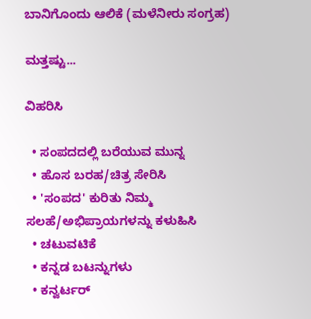ಬಾನಿಗೊಂದು ಆಲಿಕೆ (ಮಳೆನೀರು ಸಂಗ್ರಹ)

ಮತ್ತಷ್ಟು...

ವಿಹರಿಸಿ

  • ಸಂಪದದಲ್ಲಿ ಬರೆಯುವ ಮುನ್ನ
  • ಹೊಸ ಬರಹ/ಚಿತ್ರ ಸೇರಿಸಿ
  • 'ಸಂಪದ' ಕುರಿತು ನಿಮ್ಮ ಸಲಹೆ/ಅಭಿಪ್ರಾಯಗಳನ್ನು ಕಳುಹಿಸಿ
  • ಚಟುವಟಿಕೆ
  • ಕನ್ನಡ ಬಟನ್ನುಗಳು
  • ಕನ್ವರ್ಟರ್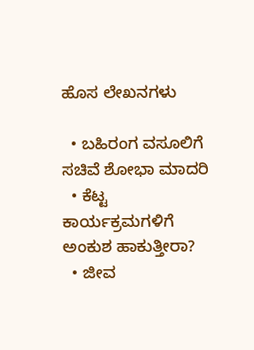ಹೊಸ ಲೇಖನಗಳು

  • ಬಹಿರಂಗ ವಸೂಲಿಗೆ ಸಚಿವೆ ಶೋಭಾ ಮಾದರಿ
  • ಕೆಟ್ಟ ಕಾರ್ಯಕ್ರಮಗಳಿಗೆ ಅಂಕುಶ ಹಾಕುತ್ತೀರಾ?
  • ಜೀವ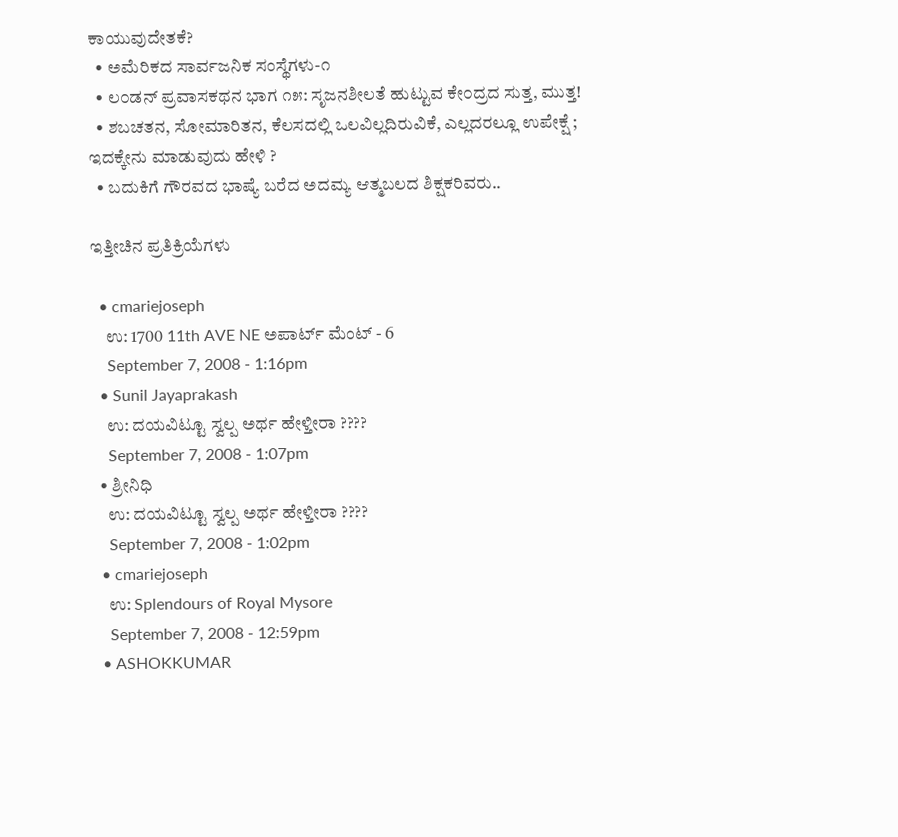ಕಾಯುವುದೇತಕೆ?
  • ಅಮೆರಿಕದ ಸಾರ್ವಜನಿಕ ಸಂಸ್ಥೆಗಳು-೧
  • ಲ೦ಡನ್ ಪ್ರವಾಸಕಥನ ಭಾಗ ೧೫: ಸೃಜನಶೀಲತೆ ಹುಟ್ಟುವ ಕೇ೦ದ್ರದ ಸುತ್ತ, ಮುತ್ತ!
  • ಶಬಚತನ, ಸೋಮಾರಿತನ, ಕೆಲಸದಲ್ಲಿ ಒಲವಿಲ್ಲದಿರುವಿಕೆ, ಎಲ್ಲದರಲ್ಲೂ ಉಪೇಕ್ಷೆ ; ಇದಕ್ಕೇನು ಮಾಡುವುದು ಹೇಳಿ ?
  • ಬದುಕಿಗೆ ಗೌರವದ ಭಾಷ್ಯೆ ಬರೆದ ಅದಮ್ಯ ಆತ್ಮಬಲದ ಶಿಕ್ಷಕರಿವರು..

ಇತ್ತೀಚಿನ ಪ್ರತಿಕ್ರಿಯೆಗಳು

  • cmariejoseph
    ಉ: 1700 11th AVE NE ಅಪಾರ್ಟ್ ಮೆಂಟ್ - 6
    September 7, 2008 - 1:16pm
  • Sunil Jayaprakash
    ಉ: ದಯವಿಟ್ಟೂ ಸ್ವಲ್ಪ ಅರ್ಥ ಹೇಳ್ತೀರಾ ????
    September 7, 2008 - 1:07pm
  • ಶ್ರೀನಿಧಿ
    ಉ: ದಯವಿಟ್ಟೂ ಸ್ವಲ್ಪ ಅರ್ಥ ಹೇಳ್ತೀರಾ ????
    September 7, 2008 - 1:02pm
  • cmariejoseph
    ಉ: Splendours of Royal Mysore
    September 7, 2008 - 12:59pm
  • ASHOKKUMAR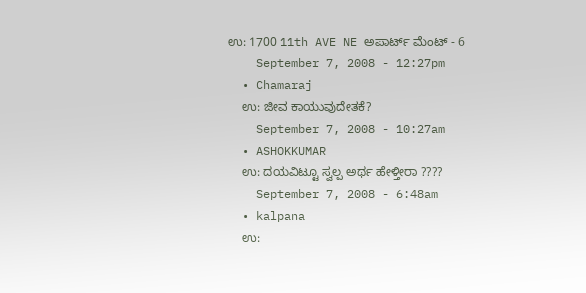ಉ: 1700 11th AVE NE ಅಪಾರ್ಟ್ ಮೆಂಟ್ - 6
    September 7, 2008 - 12:27pm
  • Chamaraj
    ಉ: ಜೀವ ಕಾಯುವುದೇತಕೆ?
    September 7, 2008 - 10:27am
  • ASHOKKUMAR
    ಉ: ದಯವಿಟ್ಟೂ ಸ್ವಲ್ಪ ಅರ್ಥ ಹೇಳ್ತೀರಾ ????
    September 7, 2008 - 6:48am
  • kalpana
    ಉ: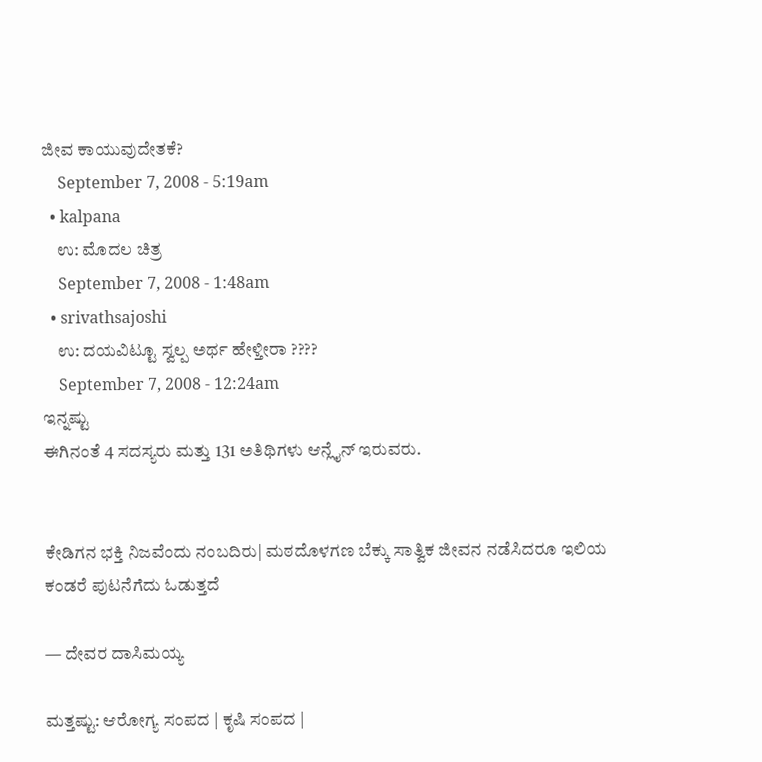ಜೀವ ಕಾಯುವುದೇತಕೆ?
    September 7, 2008 - 5:19am
  • kalpana
    ಉ: ಮೊದಲ ಚಿತ್ರ
    September 7, 2008 - 1:48am
  • srivathsajoshi
    ಉ: ದಯವಿಟ್ಟೂ ಸ್ವಲ್ಪ ಅರ್ಥ ಹೇಳ್ತೀರಾ ????
    September 7, 2008 - 12:24am
ಇನ್ನಷ್ಟು
ಈಗಿನಂತೆ 4 ಸದಸ್ಯರು ಮತ್ತು 131 ಅತಿಥಿಗಳು ಆನ್ಲೈನ್ ಇರುವರು.


ಕೇಡಿಗನ ಭಕ್ತಿ ನಿಜವೆಂದು ನಂಬದಿರು| ಮಠದೊಳಗಣ ಬೆಕ್ಕು ಸಾತ್ವಿಕ ಜೀವನ ನಡೆಸಿದರೂ ಇಲಿಯ ಕಂಡರೆ ಪುಟನೆಗೆದು ಓಡುತ್ತದೆ

— ದೇವರ ದಾಸಿಮಯ್ಯ

ಮತ್ತಷ್ಟು: ಆರೋಗ್ಯ ಸಂಪದ | ಕೃಷಿ ಸಂಪದ |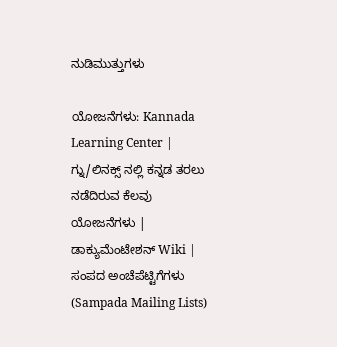ನುಡಿಮುತ್ತುಗಳು

ಯೋಜನೆಗಳು: Kannada Learning Center | ಗ್ನು/ಲಿನಕ್ಸ್ ನಲ್ಲಿ ಕನ್ನಡ ತರಲು ನಡೆದಿರುವ ಕೆಲವು ಯೋಜನೆಗಳು | ಡಾಕ್ಯುಮೆಂಟೇಶನ್ Wiki | ಸಂಪದ ಅಂಚೆಪೆಟ್ಟಿಗೆಗಳು (Sampada Mailing Lists)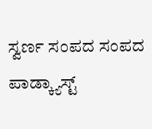ಸ್ವರ್ಣ ಸಂಪದ ಸಂಪದ ಪಾಡ್ಕ್ಯಾಸ್ಟ್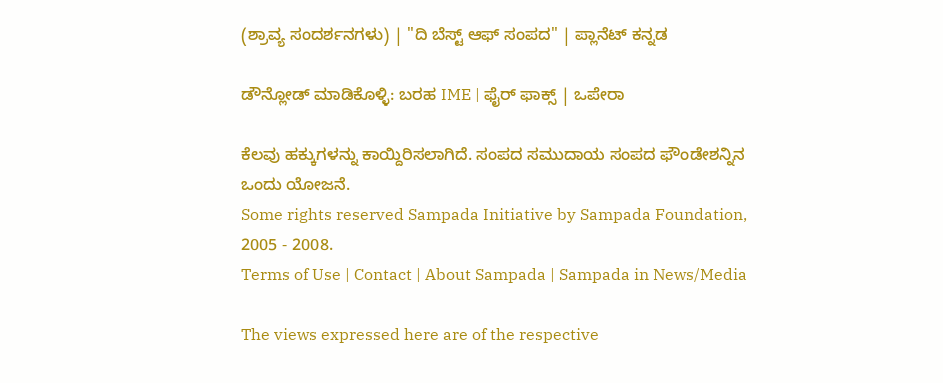(ಶ್ರಾವ್ಯ ಸಂದರ್ಶನಗಳು) | "ದಿ ಬೆಸ್ಟ್ ಆಫ್ ಸಂಪದ" | ಪ್ಲಾನೆಟ್ ಕನ್ನಡ

ಡೌನ್ಲೋಡ್ ಮಾಡಿಕೊಳ್ಳಿ: ಬರಹ IME | ಫೈರ್ ಫಾಕ್ಸ್ | ಒಪೇರಾ

ಕೆಲವು ಹಕ್ಕುಗಳನ್ನು ಕಾಯ್ದಿರಿಸಲಾಗಿದೆ. ಸಂಪದ ಸಮುದಾಯ ಸಂಪದ ಫೌಂಡೇಶನ್ನಿನ ಒಂದು ಯೋಜನೆ.
Some rights reserved Sampada Initiative by Sampada Foundation, 2005 - 2008.
Terms of Use | Contact | About Sampada | Sampada in News/Media

The views expressed here are of the respective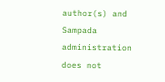author(s) and Sampada administration does not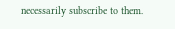necessarily subscribe to them.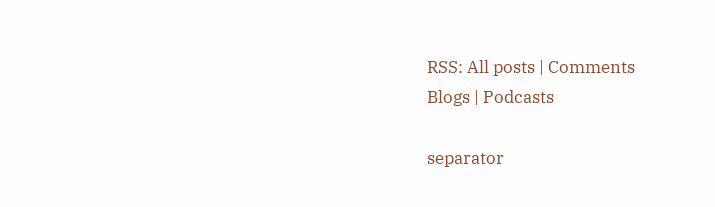RSS: All posts | Comments
Blogs | Podcasts

separator